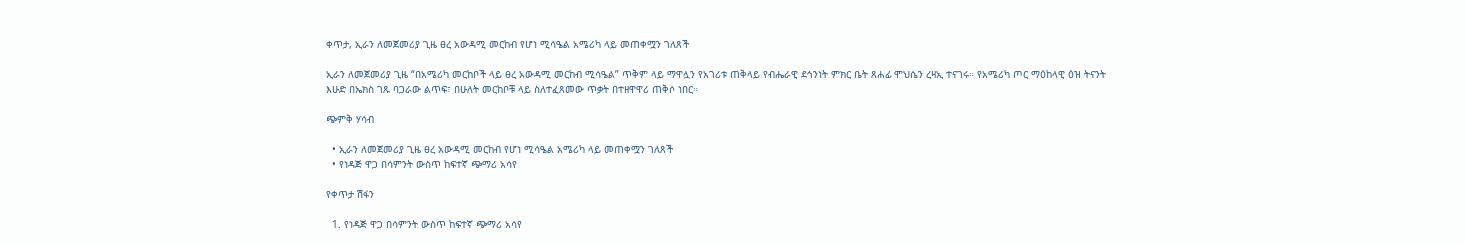ቀጥታ, ኢራን ለመጀመሪያ ጊዜ ፀረ አውዳሚ መርከብ የሆነ ሚሳዔል አሜሪካ ላይ መጠቀሟን ገለጸች

ኢራን ለመጀመሪያ ጊዜ “በአሜሪካ መርከቦች ላይ ፀረ አውዳሚ መርከብ ሚሳዔል” ጥቅም ላይ ማዋሏን የአገሪቱ ጠቅላይ የብሔራዊ ደኅንነት ምክር ቤት ጸሐፊ ሞህሴን ረዛኢ ተናገሩ። የአሜሪካ ጦር ማዕከላዊ ዕዝ ትናንት እሁድ በኤክስ ገጹ ባጋራው ልጥፍ፣ በሁለት መርከቦቹ ላይ ስለተፈጸመው ጥቃት በተዘዋዋሪ ጠቅሶ ነበር።

ጭምቅ ሃሳብ

  • ኢራን ለመጀመሪያ ጊዜ ፀረ አውዳሚ መርከብ የሆነ ሚሳዔል አሜሪካ ላይ መጠቀሟን ገለጸች
  • የነዳጅ ዋጋ በሳምንት ውስጥ ከፍተኛ ጭማሪ አሳየ

የቀጥታ ሽፋን

  1. የነዳጅ ዋጋ በሳምንት ውስጥ ከፍተኛ ጭማሪ አሳየ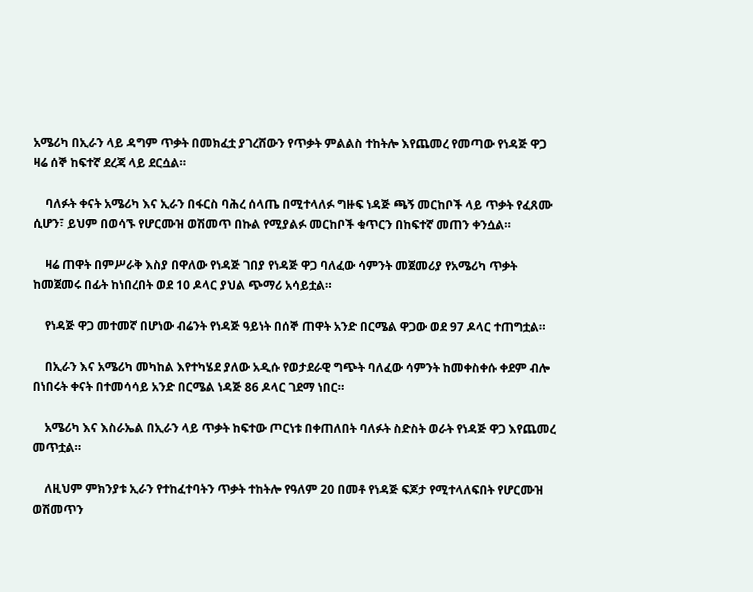አሜሪካ በኢራን ላይ ዳግም ጥቃት በመክፈቷ ያገረሸውን የጥቃት ምልልስ ተከትሎ እየጨመረ የመጣው የነዳጅ ዋጋ ዛሬ ሰኞ ከፍተኛ ደረጃ ላይ ደርሷል።

    ባለፉት ቀናት አሜሪካ እና ኢራን በፋርስ ባሕረ ሰላጤ በሚተላለፉ ግዙፍ ነዳጅ ጫኝ መርከቦች ላይ ጥቃት የፈጸሙ ሲሆን፣ ይህም በወሳኙ የሆርሙዝ ወሽመጥ በኩል የሚያልፉ መርከቦች ቁጥርን በከፍተኛ መጠን ቀንሷል።

    ዛሬ ጠዋት በምሥራቅ እስያ በዋለው የነዳጅ ገበያ የነዳጅ ዋጋ ባለፈው ሳምንት መጀመሪያ የአሜሪካ ጥቃት ከመጀመሩ በፊት ከነበረበት ወደ 10 ዶላር ያህል ጭማሪ አሳይቷል።

    የነዳጅ ዋጋ መተመኛ በሆነው ብሬንት የነዳጅ ዓይነት በሰኞ ጠዋት አንድ በርሜል ዋጋው ወደ 97 ዶላር ተጠግቷል።

    በኢራን እና አሜሪካ መካከል እየተካሄደ ያለው አዲሱ የወታደራዊ ግጭት ባለፈው ሳምንት ከመቀስቀሱ ቀደም ብሎ በነበሩት ቀናት በተመሳሳይ አንድ በርሜል ነዳጅ 86 ዶላር ገደማ ነበር።

    አሜሪካ እና እስራኤል በኢራን ላይ ጥቃት ከፍተው ጦርነቱ በቀጠለበት ባለፉት ስድስት ወራት የነዳጅ ዋጋ እየጨመረ መጥቷል።

    ለዚህም ምክንያቱ ኢራን የተከፈተባትን ጥቃት ተከትሎ የዓለም 20 በመቶ የነዳጅ ፍጆታ የሚተላለፍበት የሆርሙዝ ወሽመጥን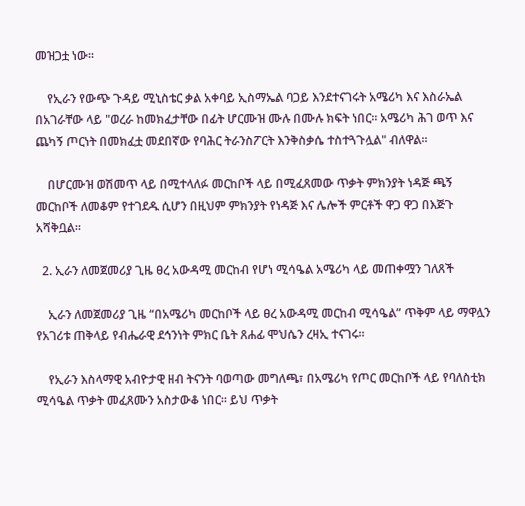መዝጋቷ ነው።

    የኢራን የውጭ ጉዳይ ሚኒስቴር ቃል አቀባይ ኢስማኤል ባጋይ እንደተናገሩት አሜሪካ እና እስራኤል በአገራቸው ላይ "ወረራ ከመክፈታቸው በፊት ሆርሙዝ ሙሉ በሙሉ ክፍት ነበር። አሜሪካ ሕገ ወጥ እና ጨካኝ ጦርነት በመክፈቷ መደበኛው የባሕር ትራንስፖርት እንቅስቃሴ ተስተጓጉሏል" ብለዋል።

    በሆርሙዝ ወሽመጥ ላይ በሚተላለፉ መርከቦች ላይ በሚፈጸመው ጥቃት ምክንያት ነዳጅ ጫኝ መርከቦች ለመቆም የተገደዱ ሲሆን በዚህም ምክንያት የነዳጅ እና ሌሎች ምርቶች ዋጋ ዋጋ በእጅጉ አሻቅቧል።

  2. ኢራን ለመጀመሪያ ጊዜ ፀረ አውዳሚ መርከብ የሆነ ሚሳዔል አሜሪካ ላይ መጠቀሟን ገለጸች

    ኢራን ለመጀመሪያ ጊዜ “በአሜሪካ መርከቦች ላይ ፀረ አውዳሚ መርከብ ሚሳዔል” ጥቅም ላይ ማዋሏን የአገሪቱ ጠቅላይ የብሔራዊ ደኅንነት ምክር ቤት ጸሐፊ ሞህሴን ረዛኢ ተናገሩ።

    የኢራን እስላማዊ አብዮታዊ ዘብ ትናንት ባወጣው መግለጫ፣ በአሜሪካ የጦር መርከቦች ላይ የባለስቲክ ሚሳዔል ጥቃት መፈጸሙን አስታውቆ ነበር። ይህ ጥቃት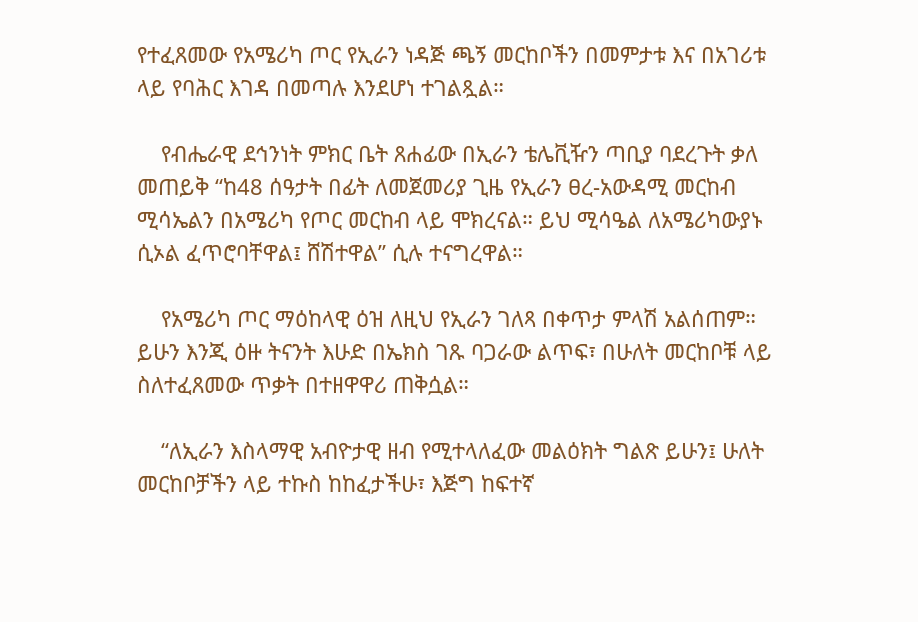የተፈጸመው የአሜሪካ ጦር የኢራን ነዳጅ ጫኝ መርከቦችን በመምታቱ እና በአገሪቱ ላይ የባሕር እገዳ በመጣሉ እንደሆነ ተገልጿል።

    የብሔራዊ ደኅንነት ምክር ቤት ጸሐፊው በኢራን ቴሌቪዥን ጣቢያ ባደረጉት ቃለ መጠይቅ “ከ48 ሰዓታት በፊት ለመጀመሪያ ጊዜ የኢራን ፀረ-አውዳሚ መርከብ ሚሳኤልን በአሜሪካ የጦር መርከብ ላይ ሞክረናል። ይህ ሚሳዔል ለአሜሪካውያኑ ሲኦል ፈጥሮባቸዋል፤ ሸሽተዋል” ሲሉ ተናግረዋል።

    የአሜሪካ ጦር ማዕከላዊ ዕዝ ለዚህ የኢራን ገለጻ በቀጥታ ምላሽ አልሰጠም። ይሁን እንጂ ዕዙ ትናንት እሁድ በኤክስ ገጹ ባጋራው ልጥፍ፣ በሁለት መርከቦቹ ላይ ስለተፈጸመው ጥቃት በተዘዋዋሪ ጠቅሷል።

    “ለኢራን እስላማዊ አብዮታዊ ዘብ የሚተላለፈው መልዕክት ግልጽ ይሁን፤ ሁለት መርከቦቻችን ላይ ተኩስ ከከፈታችሁ፣ እጅግ ከፍተኛ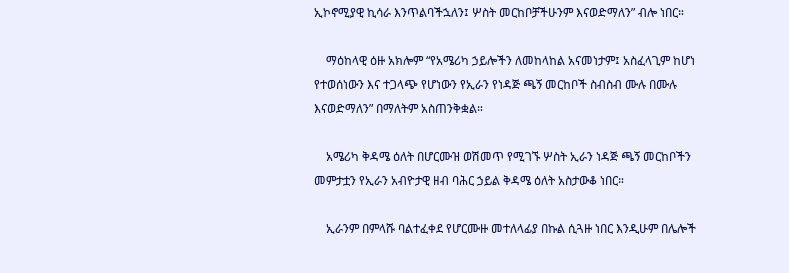ኢኮኖሚያዊ ኪሳራ እንጥልባችኋለን፤ ሦስት መርከቦቻችሁንም እናወድማለን” ብሎ ነበር።

    ማዕከላዊ ዕዙ አክሎም “የአሜሪካ ኃይሎችን ለመከላከል አናመነታም፤ አስፈላጊም ከሆነ የተወሰነውን እና ተጋላጭ የሆነውን የኢራን የነዳጅ ጫኝ መርከቦች ስብስብ ሙሉ በሙሉ እናወድማለን” በማለትም አስጠንቅቋል።

    አሜሪካ ቅዳሜ ዕለት በሆርሙዝ ወሽመጥ የሚገኙ ሦስት ኢራን ነዳጅ ጫኝ መርከቦችን መምታቷን የኢራን አብዮታዊ ዘብ ባሕር ኃይል ቅዳሜ ዕለት አስታውቆ ነበር።

    ኢራንም በምላሹ ባልተፈቀደ የሆርሙዙ መተለላፊያ በኩል ሲጓዙ ነበር እንዲሁም በሌሎች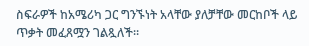ስፍራዎች ከአሜሪካ ጋር ግንኙነት አላቸው ያለቻቸው መርከቦች ላይ ጥቃት መፈጸሟን ገልጿለች።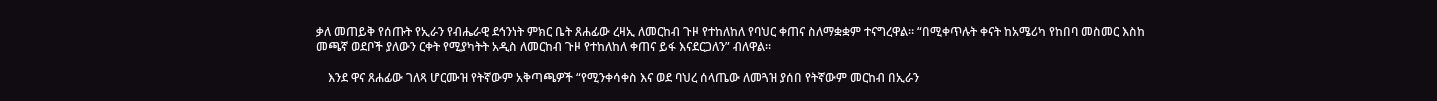ቃለ መጠይቅ የሰጡት የኢራን የብሔራዊ ደኅንነት ምክር ቤት ጸሐፊው ረዛኢ ለመርከብ ጉዞ የተከለከለ የባህር ቀጠና ስለማቋቋም ተናግረዋል። “በሚቀጥሉት ቀናት ከአሜሪካ የከበባ መስመር እስከ መጫኛ ወደቦች ያለውን ርቀት የሚያካትት አዲስ ለመርከብ ጉዞ የተከለከለ ቀጠና ይፋ እናደርጋለን” ብለዋል።

    እንደ ዋና ጸሐፊው ገለጻ ሆርሙዝ የትኛውም አቅጣጫዎች “የሚንቀሳቀስ እና ወደ ባህረ ሰላጤው ለመጓዝ ያሰበ የትኛውም መርከብ በኢራን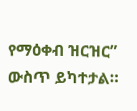የማዕቀብ ዝርዝር” ውስጥ ይካተታል።